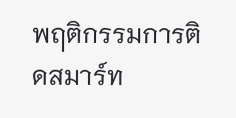พฤติกรรมการติดสมาร์ท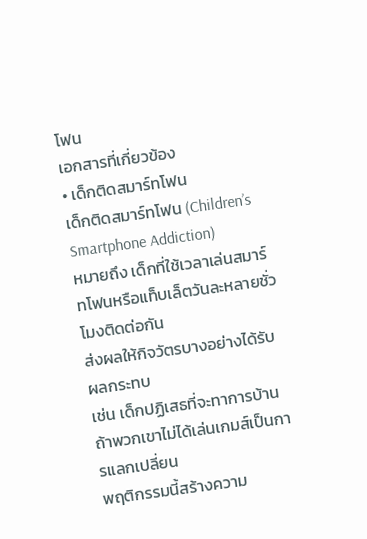โฟน
เอกสารที่เกี่ยวข้อง
• เด็กติดสมาร์ทโฟน
เด็กติดสมาร์ทโฟน (Children’s Smartphone Addiction)
หมายถึง เด็กที่ใช้เวลาเล่นสมาร์ทโฟนหรือแท็บเล็ตวันละหลายชั่วโมงติดต่อกัน
ส่งผลให้กิจวัตรบางอย่างได้รับผลกระทบ
เช่น เด็กปฏิเสธที่จะทาการบ้าน ถ้าพวกเขาไม่ได้เล่นเกมส์เป็นการแลกเปลี่ยน
พฤติกรรมนี้สร้างความ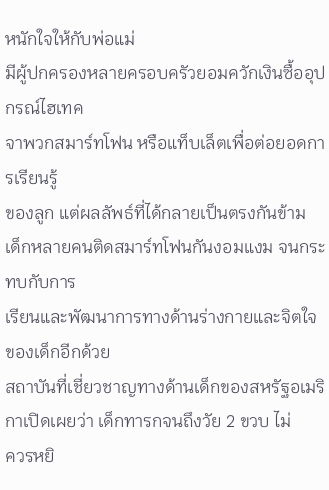หนักใจให้กับพ่อแม่
มีผู้ปกครองหลายครอบครัวยอมควักเงินซื้ออุปกรณ์ไฮเทค
จาพวกสมาร์ทโฟน หรือแท็บเล็ตเพื่อต่อยอดการเรียนรู้
ของลูก แต่ผลลัพธ์ที่ได้กลายเป็นตรงกันข้าม
เด็กหลายคนติดสมาร์ทโฟนกันงอมแงม จนกระทบกับการ
เรียนและพัฒนาการทางด้านร่างกายและจิตใจของเด็กอีกด้วย
สถาบันที่เชี่ยวชาญทางด้านเด็กของสหรัฐอเมริกาเปิดเผยว่า เด็กทารกจนถึงวัย 2 ขวบ ไม่
ควรหยิ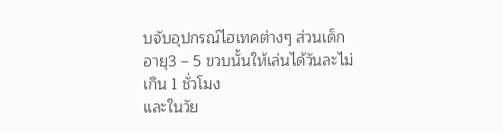บจับอุปกรณ์ไฮเทคต่างๆ ส่วนเด็กอายุ3 – 5 ขวบนั้นให้เล่นได้วันละไม่เกิน 1 ชั่วโมง
และในวัย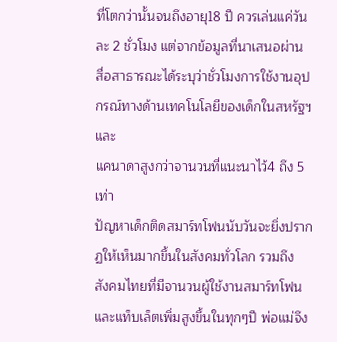ที่โตกว่านั้นจนถึงอายุ18 ปี ควรเล่นแค่วันละ 2 ชั่วโมง แต่จากข้อมูลที่นาเสนอผ่าน
สื่อสาธารณะได้ระบุว่าชั่วโมงการใช้งานอุปกรณ์ทางด้านเทคโนโลยีของเด็กในสหรัฐฯ และ
แคนาดาสูงกว่าจานวนที่แนะนาไว้4 ถึง 5 เท่า
ปัญหาเด็กติดสมาร์ทโฟนนับวันจะยิ่งปรากฏให้เห็นมากขึ้นในสังคมทั่วโลก รวมถึง
สังคมไทยที่มีจานวนผู้ใช้งานสมาร์ทโฟนและแท็บเล็ตเพิ่มสูงขึ้นในทุกๆปี พ่อแม่จึง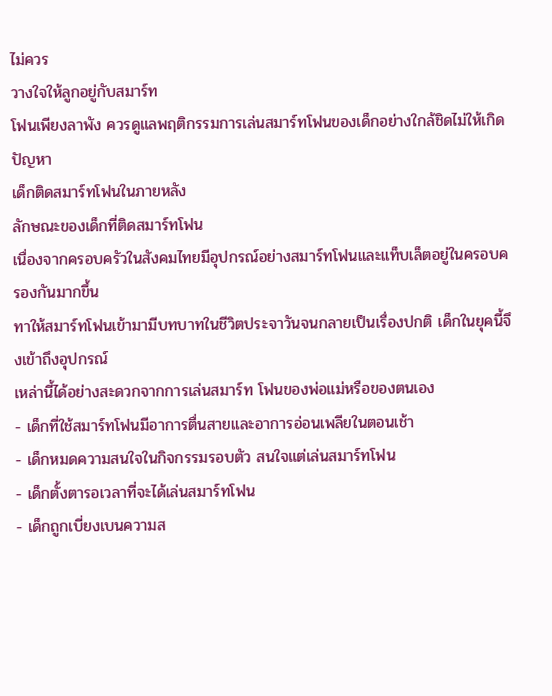ไม่ควร
วางใจให้ลูกอยู่กับสมาร์ท
โฟนเพียงลาพัง ควรดูแลพฤติกรรมการเล่นสมาร์ทโฟนของเด็กอย่างใกล้ชิดไม่ให้เกิดปัญหา
เด็กติดสมาร์ทโฟนในภายหลัง
ลักษณะของเด็กที่ติดสมาร์ทโฟน
เนื่องจากครอบครัวในสังคมไทยมีอุปกรณ์อย่างสมาร์ทโฟนและแท็บเล็ตอยู่ในครอบครองกันมากขึ้น
ทาให้สมาร์ทโฟนเข้ามามีบทบาทในชีวิตประจาวันจนกลายเป็นเรื่องปกติ เด็กในยุคนี้จึงเข้าถึงอุปกรณ์
เหล่านี้ได้อย่างสะดวกจากการเล่นสมาร์ท โฟนของพ่อแม่หรือของตนเอง
- เด็กที่ใช้สมาร์ทโฟนมีอาการตื่นสายและอาการอ่อนเพลียในตอนเช้า
- เด็กหมดความสนใจในกิจกรรมรอบตัว สนใจแต่เล่นสมาร์ทโฟน
- เด็กตั้งตารอเวลาที่จะได้เล่นสมาร์ทโฟน
- เด็กถูกเบี่ยงเบนความส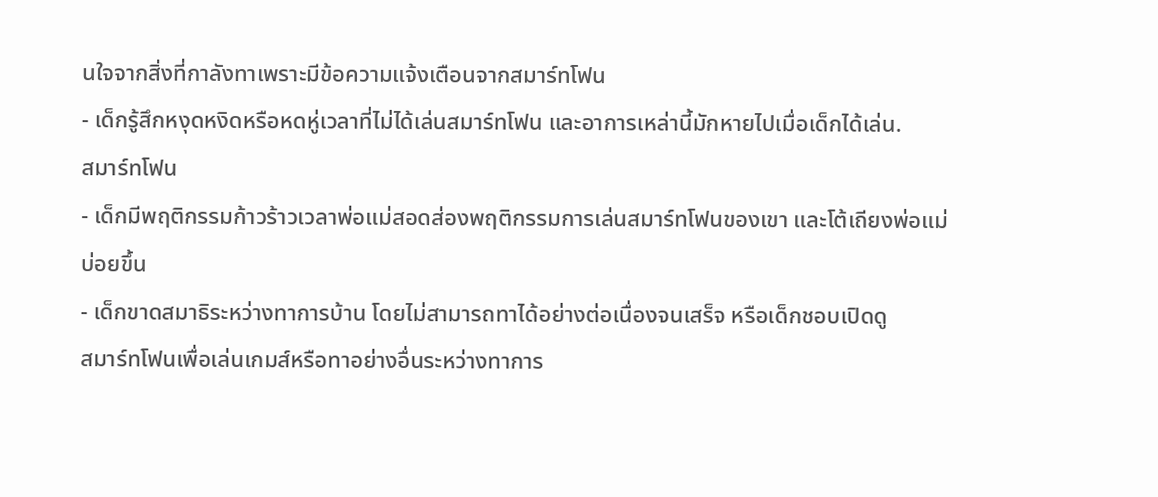นใจจากสิ่งที่กาลังทาเพราะมีข้อความแจ้งเตือนจากสมาร์ทโฟน
- เด็กรู้สึกหงุดหงิดหรือหดหู่เวลาที่ไม่ได้เล่นสมาร์ทโฟน และอาการเหล่านี้มักหายไปเมื่อเด็กได้เล่น.
สมาร์ทโฟน
- เด็กมีพฤติกรรมก้าวร้าวเวลาพ่อแม่สอดส่องพฤติกรรมการเล่นสมาร์ทโฟนของเขา และโต้เถียงพ่อแม่
บ่อยขึ้น
- เด็กขาดสมาธิระหว่างทาการบ้าน โดยไม่สามารถทาได้อย่างต่อเนื่องจนเสร็จ หรือเด็กชอบเปิดดู
สมาร์ทโฟนเพื่อเล่นเกมส์หรือทาอย่างอื่นระหว่างทาการ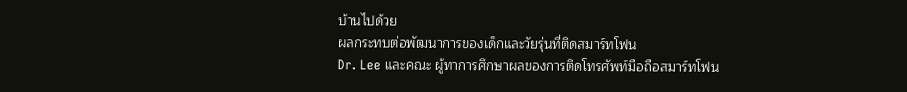บ้านไปด้วย
ผลกระทบต่อพัฒนาการของเด็กและวัยรุ่นที่ติดสมาร์ทโฟน
Dr. Lee และคณะ ผู้ทาการศึกษาผลของการติดโทรศัพท์มือถือสมาร์ทโฟน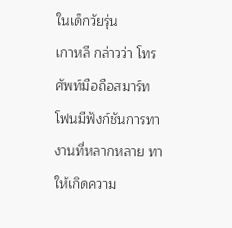ในเด็กวัยรุ่น
เกาหลี กล่าวว่า โทรศัพท์มือถือสมาร์ทโฟนมีฟังก์ชันการทางานที่หลากหลาย ทาให้เกิดความ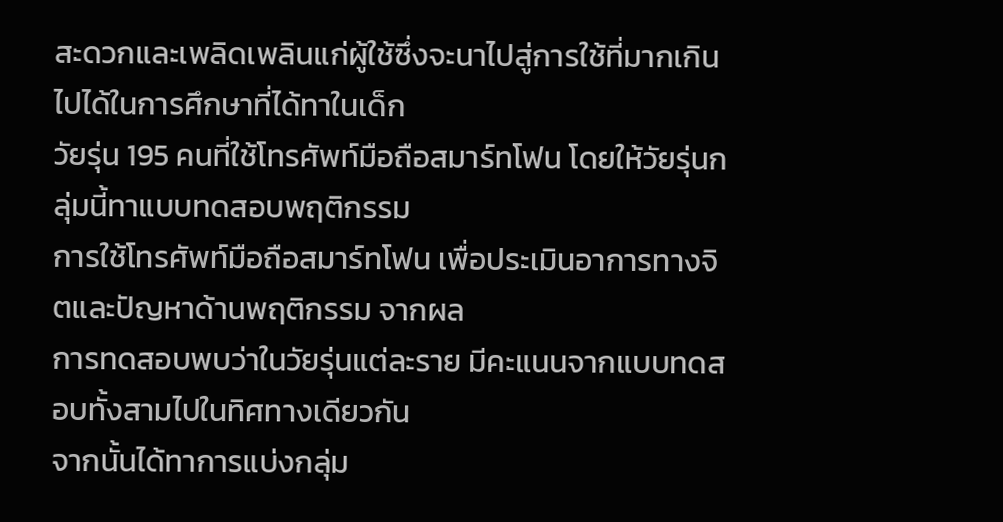สะดวกและเพลิดเพลินแก่ผู้ใช้ซึ่งจะนาไปสู่การใช้ที่มากเกินไปได้ในการศึกษาที่ได้ทาในเด็ก
วัยรุ่น 195 คนที่ใช้โทรศัพท์มือถือสมาร์ทโฟน โดยให้วัยรุ่นกลุ่มนี้ทาแบบทดสอบพฤติกรรม
การใช้โทรศัพท์มือถือสมาร์ทโฟน เพื่อประเมินอาการทางจิตและปัญหาด้านพฤติกรรม จากผล
การทดสอบพบว่าในวัยรุ่นแต่ละราย มีคะแนนจากแบบทดสอบทั้งสามไปในทิศทางเดียวกัน
จากนั้นได้ทาการแบ่งกลุ่ม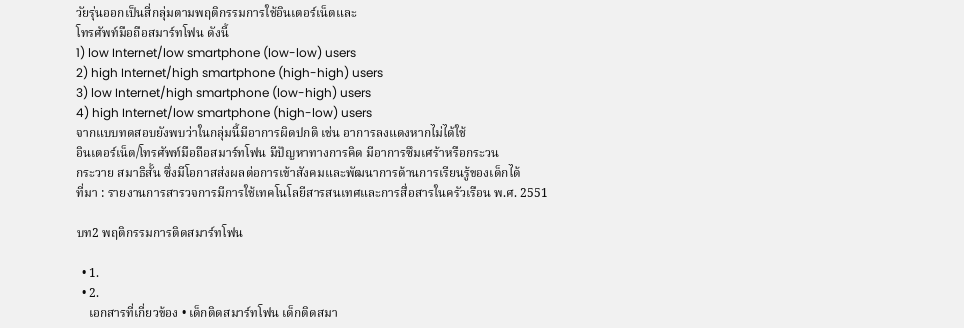วัยรุ่นออกเป็นสี่กลุ่มตามพฤติกรรมการใช้อินเตอร์เน็ตและ
โทรศัพท์มือถือสมาร์ทโฟน ดังนี้
1) low Internet/low smartphone (low-low) users
2) high Internet/high smartphone (high-high) users
3) low Internet/high smartphone (low-high) users
4) high Internet/low smartphone (high-low) users
จากแบบทดสอบยังพบว่าในกลุ่มนี้มีอาการผิดปกติ เช่น อาการลงแดงหากไม่ได้ใช้
อินเตอร์เน็ต/โทรศัพท์มือถือสมาร์ทโฟน มีปัญหาทางการคิด มีอาการซึมเศร้าหรือกระวน
กระวาย สมาธิสั้น ซึ่งมีโอกาสส่งผลต่อการเข้าสังคมและพัฒนาการด้านการเรียนรู้ของเด็กได้
ที่มา : รายงานการสารวจการมีการใช้เทคโนโลยีสารสนเทศและการสื่อสารในครัวเรือน พ.ศ. 2551

บท2 พฤติกรรมการติดสมาร์ทโฟน

  • 1.
  • 2.
    เอกสารที่เกี่ยวข้อง • เด็กติดสมาร์ทโฟน เด็กติดสมา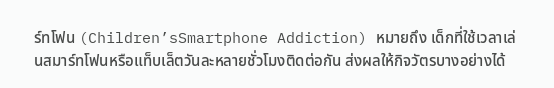ร์ทโฟน (Children’sSmartphone Addiction) หมายถึง เด็กที่ใช้เวลาเล่นสมาร์ทโฟนหรือแท็บเล็ตวันละหลายชั่วโมงติดต่อกัน ส่งผลให้กิจวัตรบางอย่างได้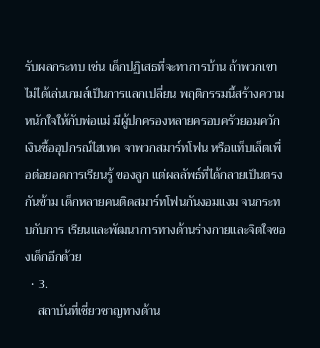รับผลกระทบ เช่น เด็กปฏิเสธที่จะทาการบ้าน ถ้าพวกเขาไม่ได้เล่นเกมส์เป็นการแลกเปลี่ยน พฤติกรรมนี้สร้างความหนักใจให้กับพ่อแม่ มีผู้ปกครองหลายครอบครัวยอมควักเงินซื้ออุปกรณ์ไฮเทค จาพวกสมาร์ทโฟน หรือแท็บเล็ตเพื่อต่อยอดการเรียนรู้ ของลูก แต่ผลลัพธ์ที่ได้กลายเป็นตรงกันข้าม เด็กหลายคนติดสมาร์ทโฟนกันงอมแงม จนกระทบกับการ เรียนและพัฒนาการทางด้านร่างกายและจิตใจของเด็กอีกด้วย
  • 3.
    สถาบันที่เชี่ยวชาญทางด้าน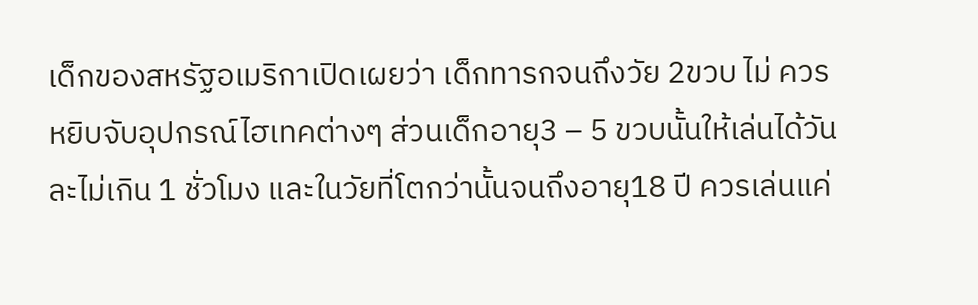เด็กของสหรัฐอเมริกาเปิดเผยว่า เด็กทารกจนถึงวัย 2ขวบ ไม่ ควรหยิบจับอุปกรณ์ไฮเทคต่างๆ ส่วนเด็กอายุ3 – 5 ขวบนั้นให้เล่นได้วันละไม่เกิน 1 ชั่วโมง และในวัยที่โตกว่านั้นจนถึงอายุ18 ปี ควรเล่นแค่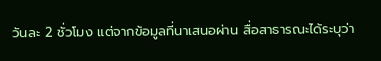วันละ 2 ชั่วโมง แต่จากข้อมูลที่นาเสนอผ่าน สื่อสาธารณะได้ระบุว่า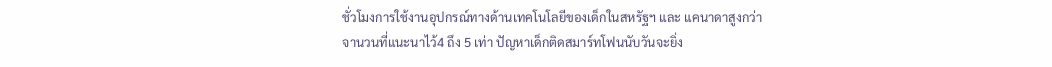ชั่วโมงการใช้งานอุปกรณ์ทางด้านเทคโนโลยีของเด็กในสหรัฐฯ และ แคนาดาสูงกว่าจานวนที่แนะนาไว้4 ถึง 5 เท่า ปัญหาเด็กติดสมาร์ทโฟนนับวันจะยิ่ง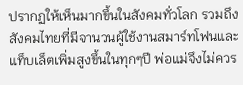ปรากฏให้เห็นมากขึ้นในสังคมทั่วโลก รวมถึง สังคมไทยที่มีจานวนผู้ใช้งานสมาร์ทโฟนและแท็บเล็ตเพิ่มสูงขึ้นในทุกๆปี พ่อแม่จึงไม่ควร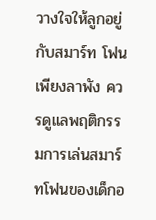วางใจให้ลูกอยู่กับสมาร์ท โฟนเพียงลาพัง ควรดูแลพฤติกรรมการเล่นสมาร์ทโฟนของเด็กอ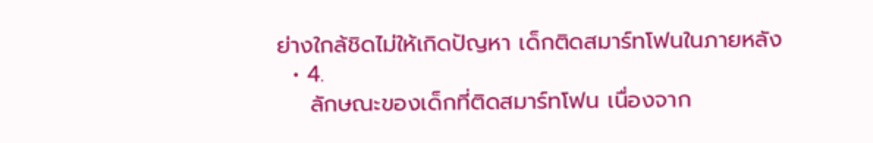ย่างใกล้ชิดไม่ให้เกิดปัญหา เด็กติดสมาร์ทโฟนในภายหลัง
  • 4.
    ลักษณะของเด็กที่ติดสมาร์ทโฟน เนื่องจาก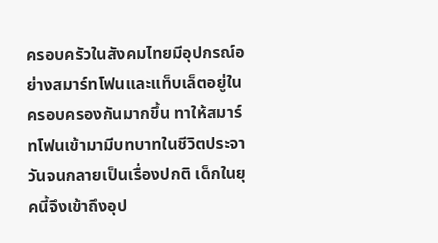ครอบครัวในสังคมไทยมีอุปกรณ์อย่างสมาร์ทโฟนและแท็บเล็ตอยู่ในครอบครองกันมากขึ้น ทาให้สมาร์ทโฟนเข้ามามีบทบาทในชีวิตประจาวันจนกลายเป็นเรื่องปกติ เด็กในยุคนี้จึงเข้าถึงอุป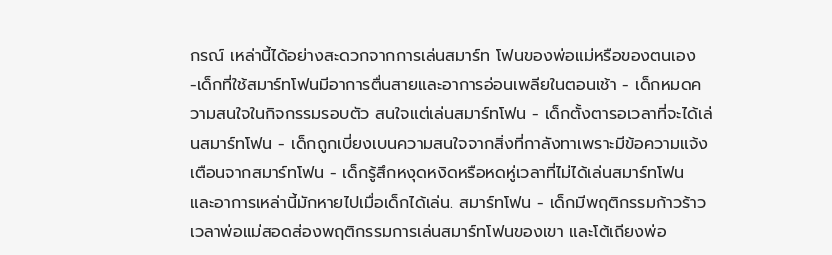กรณ์ เหล่านี้ได้อย่างสะดวกจากการเล่นสมาร์ท โฟนของพ่อแม่หรือของตนเอง -เด็กที่ใช้สมาร์ทโฟนมีอาการตื่นสายและอาการอ่อนเพลียในตอนเช้า - เด็กหมดความสนใจในกิจกรรมรอบตัว สนใจแต่เล่นสมาร์ทโฟน - เด็กตั้งตารอเวลาที่จะได้เล่นสมาร์ทโฟน - เด็กถูกเบี่ยงเบนความสนใจจากสิ่งที่กาลังทาเพราะมีข้อความแจ้งเตือนจากสมาร์ทโฟน - เด็กรู้สึกหงุดหงิดหรือหดหู่เวลาที่ไม่ได้เล่นสมาร์ทโฟน และอาการเหล่านี้มักหายไปเมื่อเด็กได้เล่น. สมาร์ทโฟน - เด็กมีพฤติกรรมก้าวร้าวเวลาพ่อแม่สอดส่องพฤติกรรมการเล่นสมาร์ทโฟนของเขา และโต้เถียงพ่อ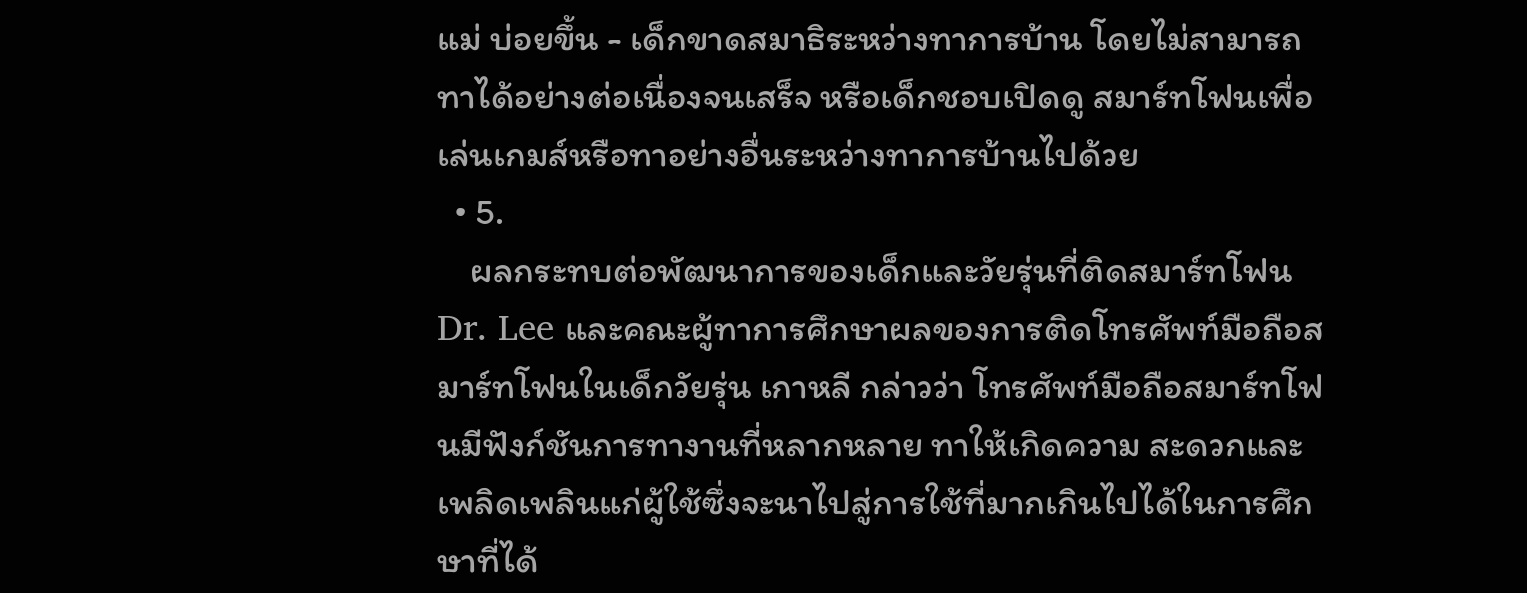แม่ บ่อยขึ้น - เด็กขาดสมาธิระหว่างทาการบ้าน โดยไม่สามารถทาได้อย่างต่อเนื่องจนเสร็จ หรือเด็กชอบเปิดดู สมาร์ทโฟนเพื่อเล่นเกมส์หรือทาอย่างอื่นระหว่างทาการบ้านไปด้วย
  • 5.
    ผลกระทบต่อพัฒนาการของเด็กและวัยรุ่นที่ติดสมาร์ทโฟน Dr. Lee และคณะผู้ทาการศึกษาผลของการติดโทรศัพท์มือถือสมาร์ทโฟนในเด็กวัยรุ่น เกาหลี กล่าวว่า โทรศัพท์มือถือสมาร์ทโฟนมีฟังก์ชันการทางานที่หลากหลาย ทาให้เกิดความ สะดวกและเพลิดเพลินแก่ผู้ใช้ซึ่งจะนาไปสู่การใช้ที่มากเกินไปได้ในการศึกษาที่ได้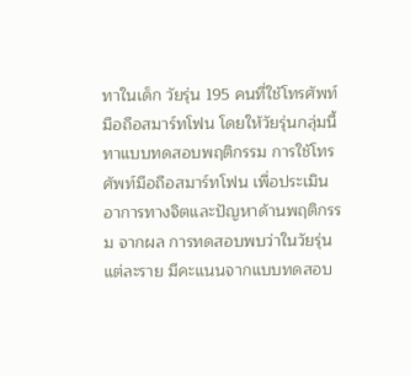ทาในเด็ก วัยรุ่น 195 คนที่ใช้โทรศัพท์มือถือสมาร์ทโฟน โดยให้วัยรุ่นกลุ่มนี้ทาแบบทดสอบพฤติกรรม การใช้โทรศัพท์มือถือสมาร์ทโฟน เพื่อประเมินอาการทางจิตและปัญหาด้านพฤติกรรม จากผล การทดสอบพบว่าในวัยรุ่นแต่ละราย มีคะแนนจากแบบทดสอบ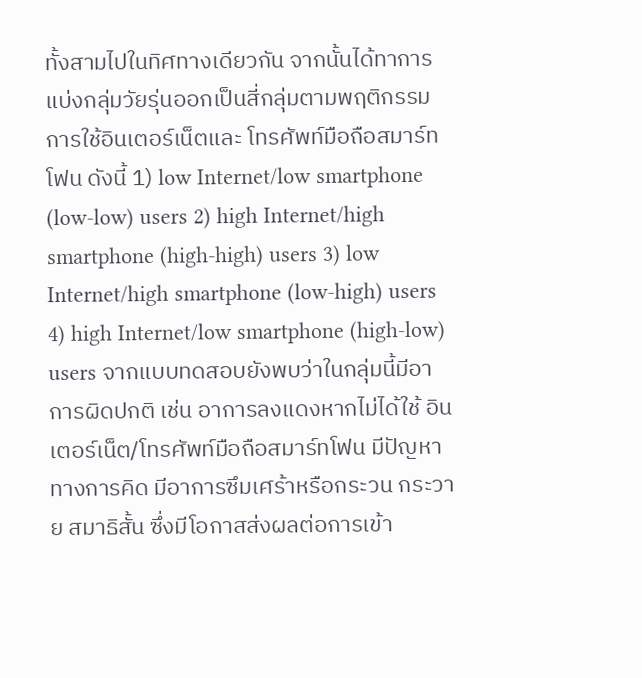ทั้งสามไปในทิศทางเดียวกัน จากนั้นได้ทาการแบ่งกลุ่มวัยรุ่นออกเป็นสี่กลุ่มตามพฤติกรรมการใช้อินเตอร์เน็ตและ โทรศัพท์มือถือสมาร์ทโฟน ดังนี้ 1) low Internet/low smartphone (low-low) users 2) high Internet/high smartphone (high-high) users 3) low Internet/high smartphone (low-high) users 4) high Internet/low smartphone (high-low) users จากแบบทดสอบยังพบว่าในกลุ่มนี้มีอาการผิดปกติ เช่น อาการลงแดงหากไม่ได้ใช้ อินเตอร์เน็ต/โทรศัพท์มือถือสมาร์ทโฟน มีปัญหาทางการคิด มีอาการซึมเศร้าหรือกระวน กระวาย สมาธิสั้น ซึ่งมีโอกาสส่งผลต่อการเข้า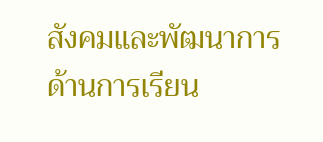สังคมและพัฒนาการด้านการเรียน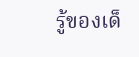รู้ของเด็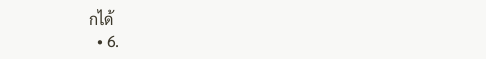กได้
  • 6.